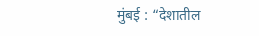मुंबई : “देशातील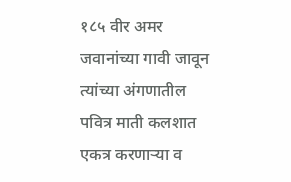१८५ वीर अमर जवानांच्या गावी जावून त्यांच्या अंगणातील पवित्र माती कलशात एकत्र करणाऱ्या व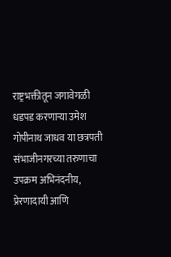राष्ट्रभक्तीतून जगावेगळी धडपड करणाऱ्या उमेश गोपीनाथ जाधव या छत्रपती संभाजीनगरच्या तरुणाचा उपक्रम अभिनंदनीय, प्रेरणादायी आणि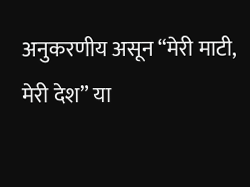अनुकरणीय असून “मेरी माटी, मेरी देश” या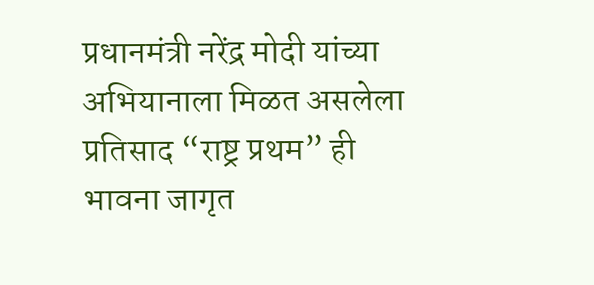प्रधानमंत्री नरेंद्र मोदी यांच्या अभियानाला मिळत असलेला प्रतिसाद “राष्ट्र प्रथम” ही भावना जागृत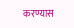करण्यास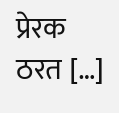प्रेरक ठरत […]